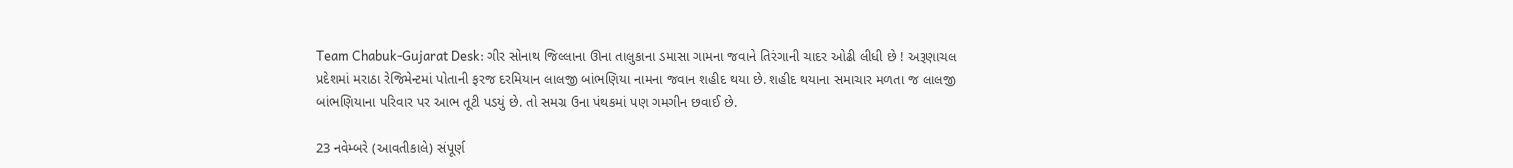Team Chabuk-Gujarat Desk: ગીર સોનાથ જિલ્લાના ઊના તાલુકાના ડમાસા ગામના જવાને તિરંગાની ચાદર ઓઢી લીધી છે ! અરૂણાચલ પ્રદેશમાં મરાઠા રેજિમેન્ટમાં પોતાની ફરજ દરમિયાન લાલજી બાંભણિયા નામના જવાન શહીદ થયા છે. શહીદ થયાના સમાચાર મળતા જ લાલજી બાંભણિયાના પરિવાર પર આભ તૂટી પડયું છે. તો સમગ્ર ઉના પંથકમાં પણ ગમગીન છવાઈ છે.

23 નવેમ્બરે (આવતીકાલે) સંપૂર્ણ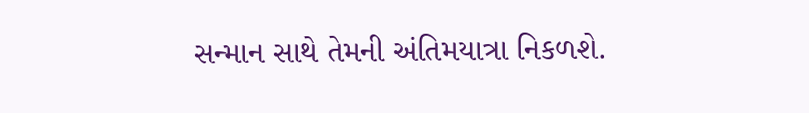સન્માન સાથે તેમની અંતિમયાત્રા નિકળશે.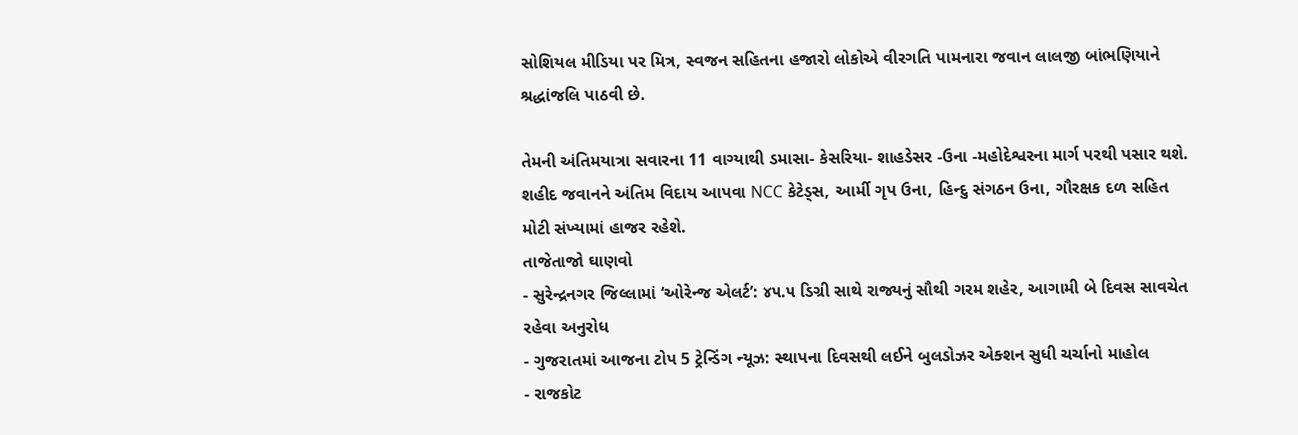સોશિયલ મીડિયા પર મિત્ર, સ્વજન સહિતના હજારો લોકોએ વીરગતિ પામનારા જવાન લાલજી બાંભણિયાને શ્રદ્ધાંજલિ પાઠવી છે.

તેમની અંતિમયાત્રા સવારના 11 વાગ્યાથી ડમાસા- કેસરિયા- શાહડેસર -ઉના -મહોદેશ્વરના માર્ગ પરથી પસાર થશે. શહીદ જવાનને અંતિમ વિદાય આપવા NCC કેટેડ્સ, આર્મી ગૃપ ઉના, હિન્દુ સંગઠન ઉના, ગૌરક્ષક દળ સહિત મોટી સંખ્યામાં હાજર રહેશે.
તાજેતાજો ઘાણવો
- સુરેન્દ્રનગર જિલ્લામાં ‘ઓરેન્જ એલર્ટ’: ૪૫.૫ ડિગ્રી સાથે રાજ્યનું સૌથી ગરમ શહેર, આગામી બે દિવસ સાવચેત રહેવા અનુરોધ
- ગુજરાતમાં આજના ટોપ 5 ટ્રેન્ડિંગ ન્યૂઝ: સ્થાપના દિવસથી લઈને બુલડોઝર એક્શન સુધી ચર્ચાનો માહોલ
- રાજકોટ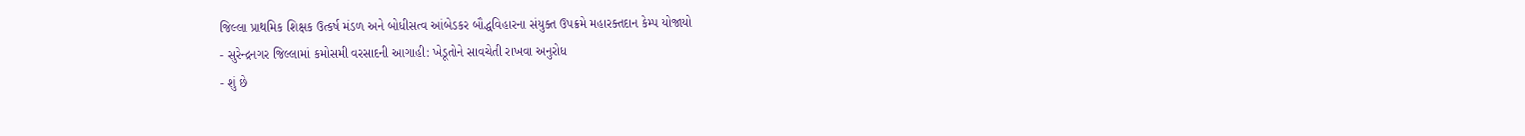જિલ્લા પ્રાથમિક શિક્ષક ઉત્કર્ષ મંડળ અને બોધીસત્વ આંબેડકર બૌદ્ધવિહારના સંયુક્ત ઉપક્રમે મહારક્તદાન કેમ્પ યોજાયો
- સુરેન્દ્રનગર જિલ્લામાં કમોસમી વરસાદની આગાહી: ખેડૂતોને સાવચેતી રાખવા અનુરોધ
- શું છે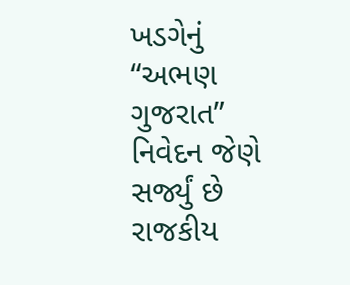ખડગેનું “અભણ ગુજરાત” નિવેદન જેણે સર્જ્યું છે રાજકીય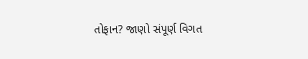તોફાન? જાણો સંપૂર્ણ વિગત